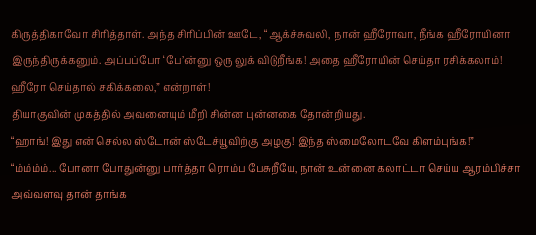கிருத்திகாவோ சிரித்தாள். அந்த சிரிப்பின் ஊடே, “ஆக்ச்சுவலி, நான் ஹீரோவா, நீங்க ஹீரோயினா இருந்திருக்கனும். அப்பப்போ ‘பே’ன்னு ஒரு லுக் விடுறீங்க! அதை ஹீரோயின் செய்தா ரசிக்கலாம்! ஹீரோ செய்தால் சகிக்கலை,” என்றாள்!
தியாகுவின் முகத்தில் அவனையும் மீறி சின்ன புன்னகை தோன்றியது.
“ஹாங்! இது என் செல்ல ஸ்டோன் ஸ்டேச்யூவிற்கு அழகு! இந்த ஸ்மைலோடவே கிளம்புங்க!”
“ம்ம்ம்ம்... போனா போதுன்னு பார்த்தா ரொம்ப பேசுறீயே, நான் உன்னை கலாட்டா செய்ய ஆரம்பிச்சா அவ்வளவு தான் தாங்க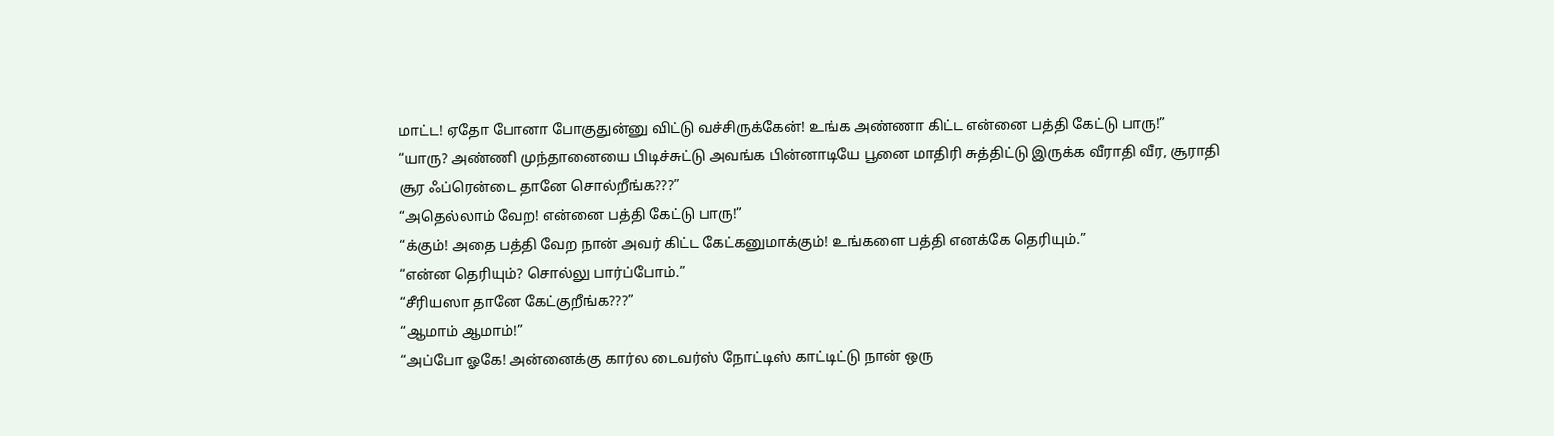மாட்ட! ஏதோ போனா போகுதுன்னு விட்டு வச்சிருக்கேன்! உங்க அண்ணா கிட்ட என்னை பத்தி கேட்டு பாரு!”
“யாரு? அண்ணி முந்தானையை பிடிச்சுட்டு அவங்க பின்னாடியே பூனை மாதிரி சுத்திட்டு இருக்க வீராதி வீர, சூராதி சூர ஃப்ரென்டை தானே சொல்றீங்க???”
“அதெல்லாம் வேற! என்னை பத்தி கேட்டு பாரு!”
“க்கும்! அதை பத்தி வேற நான் அவர் கிட்ட கேட்கனுமாக்கும்! உங்களை பத்தி எனக்கே தெரியும்.”
“என்ன தெரியும்? சொல்லு பார்ப்போம்.”
“சீரியஸா தானே கேட்குறீங்க???”
“ஆமாம் ஆமாம்!”
“அப்போ ஓகே! அன்னைக்கு கார்ல டைவர்ஸ் நோட்டிஸ் காட்டிட்டு நான் ஒரு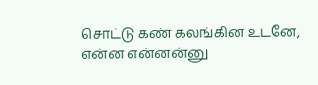சொட்டு கண் கலங்கின உடனே, என்ன என்னன்னு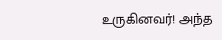உருகினவர்! அந்த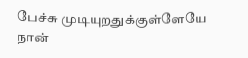பேச்சு முடியுறதுக்குள்ளேயே நான்